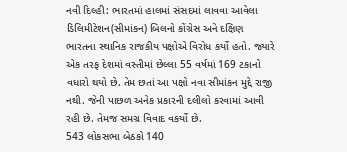નવી દિલ્હી: ભારતમાં હાલમાં સંસદમાં લાવવા આવેલા ડિલિમીટેશન(સીમાંકન) બિલનો કોંગ્રેસ અને દક્ષિણ ભારતના સ્થાનિક રાજકીય પક્ષોએ વિરોધ કર્યો હતો. જ્યારે એક તરફ દેશમાં વસ્તીમાં છેલ્લા 55 વર્ષમાં 169 ટકાનો વધારો થયો છે. તેમ છતાં આ પક્ષો નવા સીમાંકન મુદ્દે રાજી નથી. જેની પાછળ અનેક પ્રકારની દલીલો કરવામાં આવી રહી છે. તેમજ સમગ્ર વિવાદ વકર્યો છે.
543 લોકસભા બેઠકો 140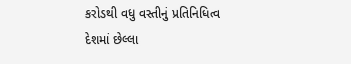કરોડથી વધુ વસ્તીનું પ્રતિનિધિત્વ
દેશમાં છેલ્લા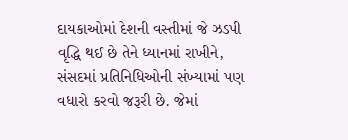દાયકાઓમાં દેશની વસ્તીમાં જે ઝડપી વૃદ્ધિ થઈ છે તેને ધ્યાનમાં રાખીને, સંસદમાં પ્રતિનિધિઓની સંખ્યામાં પણ વધારો કરવો જરૂરી છે. જેમાં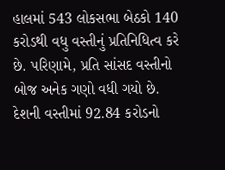હાલમાં 543 લોકસભા બેઠકો 140 કરોડથી વધુ વસ્તીનું પ્રતિનિધિત્વ કરે છે. પરિણામે, પ્રતિ સાંસદ વસ્તીનો બોજ અનેક ગણો વધી ગયો છે.
દેશની વસ્તીમાં 92.84 કરોડનો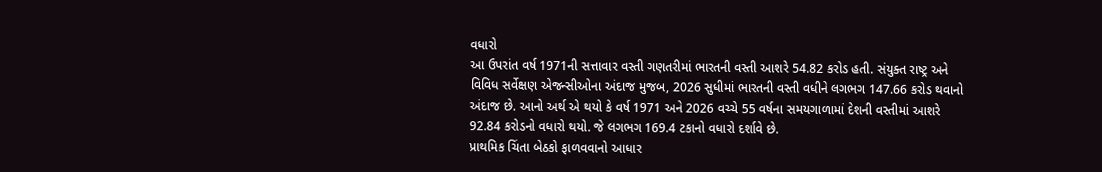વધારો
આ ઉપરાંત વર્ષ 1971ની સત્તાવાર વસ્તી ગણતરીમાં ભારતની વસ્તી આશરે 54.82 કરોડ હતી. સંયુક્ત રાષ્ટ્ર અને વિવિધ સર્વેક્ષણ એજન્સીઓના અંદાજ મુજબ, 2026 સુધીમાં ભારતની વસ્તી વધીને લગભગ 147.66 કરોડ થવાનો અંદાજ છે. આનો અર્થ એ થયો કે વર્ષ 1971 અને 2026 વચ્ચે 55 વર્ષના સમયગાળામાં દેશની વસ્તીમાં આશરે 92.84 કરોડનો વધારો થયો. જે લગભગ 169.4 ટકાનો વધારો દર્શાવે છે.
પ્રાથમિક ચિંતા બેઠકો ફાળવવાનો આધાર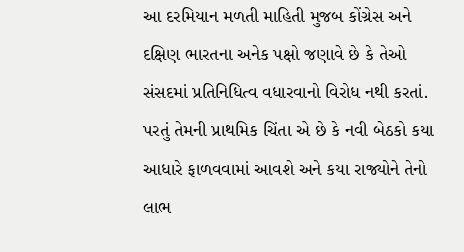આ દરમિયાન મળતી માહિતી મુજબ કોંગ્રેસ અને દક્ષિણ ભારતના અનેક પક્ષો જણાવે છે કે તેઓ સંસદમાં પ્રતિનિધિત્વ વધારવાનો વિરોધ નથી કરતાં. પરતું તેમની પ્રાથમિક ચિંતા એ છે કે નવી બેઠકો કયા આધારે ફાળવવામાં આવશે અને કયા રાજ્યોને તેનો લાભ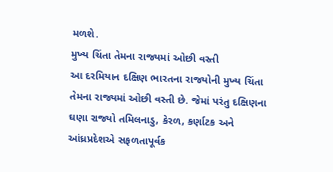મળશે.
મુખ્ય ચિંતા તેમના રાજ્યમાં ઓછી વસ્તી
આ દરમિયાન દક્ષિણ ભારતના રાજયોની મુખ્ય ચિંતા તેમના રાજ્યમાં ઓછી વસ્તી છે. જેમાં પરંતુ દક્ષિણના ઘણા રાજ્યો તમિલનાડુ, કેરળ, કર્ણાટક અને આંધ્રપ્રદેશએ સફળતાપૂર્વક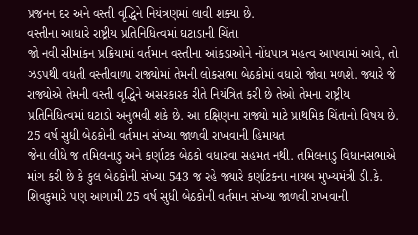પ્રજનન દર અને વસ્તી વૃદ્ધિને નિયંત્રણમાં લાવી શક્યા છે.
વસ્તીના આધારે રાષ્ટ્રીય પ્રતિનિધિત્વમાં ઘટાડાની ચિંતા
જો નવી સીમાંકન પ્રક્રિયામાં વર્તમાન વસ્તીના આંકડાઓને નોંધપાત્ર મહત્વ આપવામાં આવે, તો ઝડપથી વધતી વસ્તીવાળા રાજ્યોમાં તેમની લોકસભા બેઠકોમાં વધારો જોવા મળશે. જ્યારે જે રાજ્યોએ તેમની વસ્તી વૃદ્ધિને અસરકારક રીતે નિયંત્રિત કરી છે તેઓ તેમના રાષ્ટ્રીય પ્રતિનિધિત્વમાં ઘટાડો અનુભવી શકે છે. આ દક્ષિણના રાજ્યો માટે પ્રાથમિક ચિંતાનો વિષય છે.
25 વર્ષ સુધી બેઠકોની વર્તમાન સંખ્યા જાળવી રાખવાની હિમાયત
જેના લીધે જ તમિલનાડુ અને કર્ણાટક બેઠકો વધારવા સહમત નથી. તમિલનાડુ વિધાનસભાએ માંગ કરી છે કે કુલ બેઠકોની સંખ્યા 543 જ રહે જ્યારે કર્ણાટકના નાયબ મુખ્યમંત્રી ડી.કે. શિવકુમારે પણ આગામી 25 વર્ષ સુધી બેઠકોની વર્તમાન સંખ્યા જાળવી રાખવાની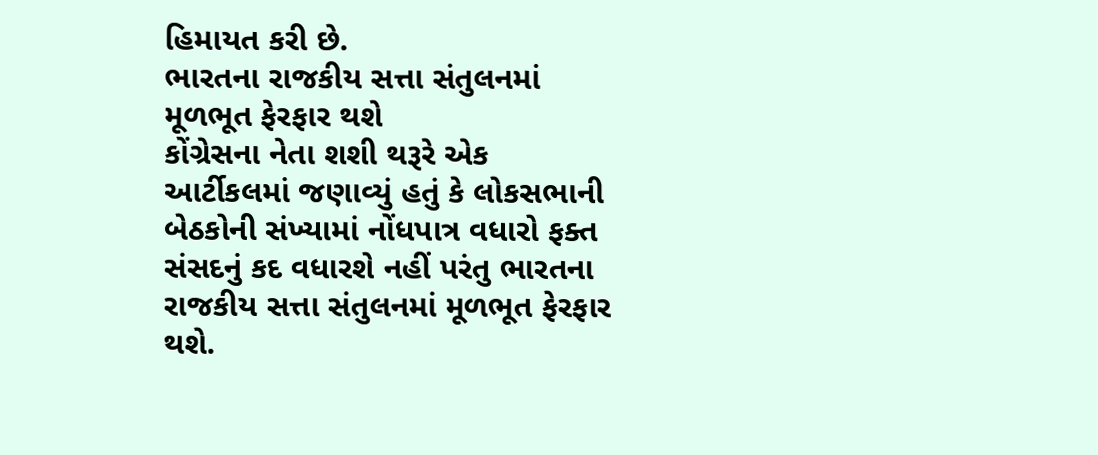હિમાયત કરી છે.
ભારતના રાજકીય સત્તા સંતુલનમાં મૂળભૂત ફેરફાર થશે
કોંગ્રેસના નેતા શશી થરૂરે એક આર્ટીકલમાં જણાવ્યું હતું કે લોકસભાની બેઠકોની સંખ્યામાં નોંધપાત્ર વધારો ફક્ત સંસદનું કદ વધારશે નહીં પરંતુ ભારતના રાજકીય સત્તા સંતુલનમાં મૂળભૂત ફેરફાર થશે.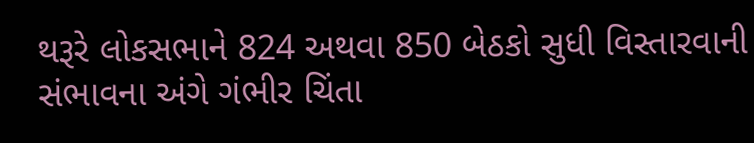થરૂરે લોકસભાને 824 અથવા 850 બેઠકો સુધી વિસ્તારવાની સંભાવના અંગે ગંભીર ચિંતા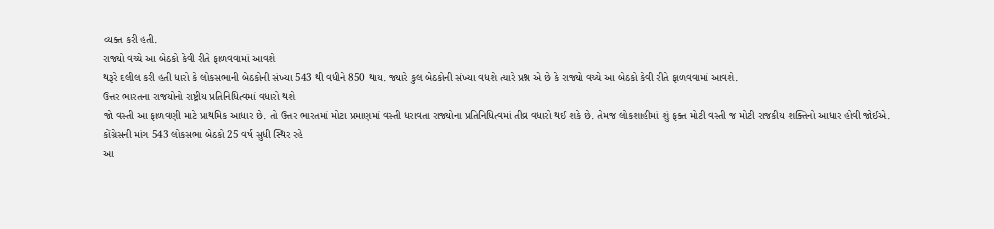વ્યક્ત કરી હતી.
રાજ્યો વચ્ચે આ બેઠકો કેવી રીતે ફાળવવામાં આવશે
થરૂરે દલીલ કરી હતી ધારો કે લોકસભાની બેઠકોની સંખ્યા 543 થી વધીને 850 થાય. જ્યારે કુલ બેઠકોની સંખ્યા વધશે ત્યારે પ્રશ્ન એ છે કે રાજ્યો વચ્ચે આ બેઠકો કેવી રીતે ફાળવવામાં આવશે.
ઉત્તર ભારતના રાજયોનો રાષ્ટ્રીય પ્રતિનિધિત્વમાં વધારો થશે
જો વસ્તી આ ફાળવણી માટે પ્રાથમિક આધાર છે. તો ઉત્તર ભારતમાં મોટા પ્રમાણમાં વસ્તી ધરાવતા રાજ્યોના પ્રતિનિધિત્વમાં તીવ્ર વધારો થઈ શકે છે. તેમજ લોકશાહીમાં શું ફક્ત મોટી વસ્તી જ મોટી રાજકીય શક્તિનો આધાર હોવી જોઈએ.
કોંગ્રેસની માંગ 543 લોકસભા બેઠકો 25 વર્ષ સુધી સ્થિર રહે
આ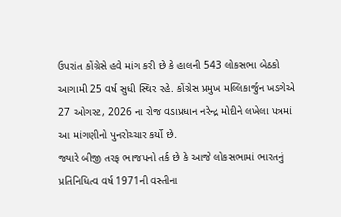ઉપરાંત કોંગ્રેસે હવે માંગ કરી છે કે હાલની 543 લોકસભા બેઠકો આગામી 25 વર્ષ સુધી સ્થિર રહે. કોંગ્રેસ પ્રમુખ મલ્લિકાર્જુન ખડગેએ 27 ઓગસ્ટ, 2026 ના રોજ વડાપ્રધાન નરેન્દ્ર મોદીને લખેલા પત્રમાં આ માંગણીનો પુનરોચ્ચાર કર્યો છે.
જ્યારે બીજી તરફ ભાજપનો તર્ક છે કે આજે લોકસભામાં ભારતનું પ્રતિનિધિત્વ વર્ષ 1971ની વસ્તીના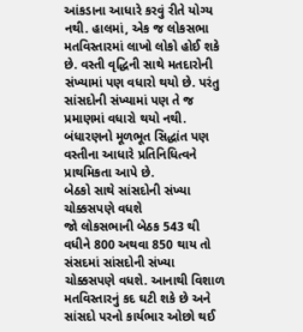આંકડાના આધારે કરવું રીતે યોગ્ય નથી. હાલમાં, એક જ લોકસભા મતવિસ્તારમાં લાખો લોકો હોઈ શકે છે. વસ્તી વૃદ્ધિની સાથે મતદારોની સંખ્યામાં પણ વધારો થયો છે. પરંતુ સાંસદોની સંખ્યામાં પણ તે જ પ્રમાણમાં વધારો થયો નથી. બંધારણનો મૂળભૂત સિદ્ધાંત પણ વસ્તીના આધારે પ્રતિનિધિત્વને પ્રાથમિકતા આપે છે.
બેઠકો સાથે સાંસદોની સંખ્યા ચોક્કસપણે વધશે
જો લોકસભાની બેઠક 543 થી વધીને 800 અથવા 850 થાય તો સંસદમાં સાંસદોની સંખ્યા ચોક્કસપણે વધશે. આનાથી વિશાળ મતવિસ્તારનું કદ ઘટી શકે છે અને સાંસદો પરનો કાર્યભાર ઓછો થઈ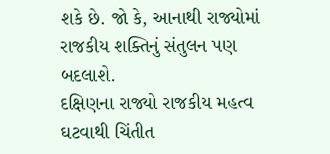શકે છે. જો કે, આનાથી રાજ્યોમાં રાજકીય શક્તિનું સંતુલન પણ બદલાશે.
દક્ષિણના રાજ્યો રાજકીય મહત્વ ઘટવાથી ચિંતીત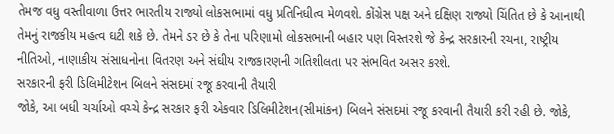તેમજ વધુ વસ્તીવાળા ઉત્તર ભારતીય રાજ્યો લોકસભામાં વધુ પ્રતિનિધીત્વ મેળવશે. કોંગ્રેસ પક્ષ અને દક્ષિણ રાજ્યો ચિંતિત છે કે આનાથી તેમનું રાજકીય મહત્વ ઘટી શકે છે. તેમને ડર છે કે તેના પરિણામો લોકસભાની બહાર પણ વિસ્તરશે જે કેન્દ્ર સરકારની રચના, રાષ્ટ્રીય નીતિઓ, નાણાકીય સંસાધનોના વિતરણ અને સંઘીય રાજકારણની ગતિશીલતા પર સંભવિત અસર કરશે.
સરકારની ફરી ડિલિમીટેશન બિલને સંસદમાં રજૂ કરવાની તૈયારી
જોકે, આ બધી ચર્ચાઓ વચ્ચે કેન્દ્ર સરકાર ફરી એકવાર ડિલિમીટેશન(સીમાંકન) બિલને સંસદમાં રજૂ કરવાની તૈયારી કરી રહી છે. જોકે,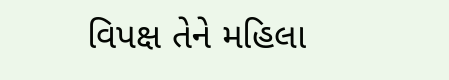વિપક્ષ તેને મહિલા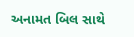અનામત બિલ સાથે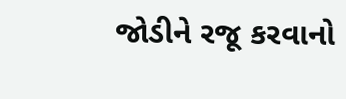જોડીને રજૂ કરવાનો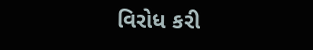વિરોધ કરી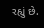રહ્યું છે.